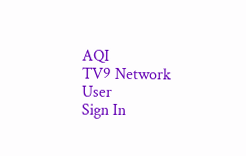AQI
TV9 Network
User
Sign In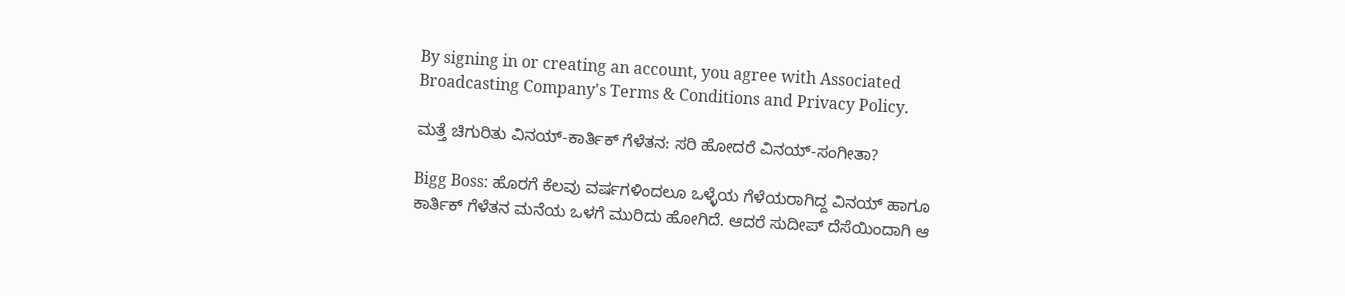By signing in or creating an account, you agree with Associated Broadcasting Company's Terms & Conditions and Privacy Policy.

ಮತ್ತೆ ಚಿಗುರಿತು ವಿನಯ್-ಕಾರ್ತಿಕ್ ಗೆಳೆತನ: ಸರಿ ಹೋದರೆ ವಿನಯ್-ಸಂಗೀತಾ?

Bigg Boss: ಹೊರಗೆ ಕೆಲವು ವರ್ಷಗಳಿಂದಲೂ ಒಳ್ಳೆಯ ಗೆಳೆಯರಾಗಿದ್ದ ವಿನಯ್ ಹಾಗೂ ಕಾರ್ತಿಕ್ ಗೆಳೆತನ ಮನೆಯ ಒಳಗೆ ಮುರಿದು ಹೋಗಿದೆ. ಆದರೆ ಸುದೀಪ್ ದೆಸೆಯಿಂದಾಗಿ ಆ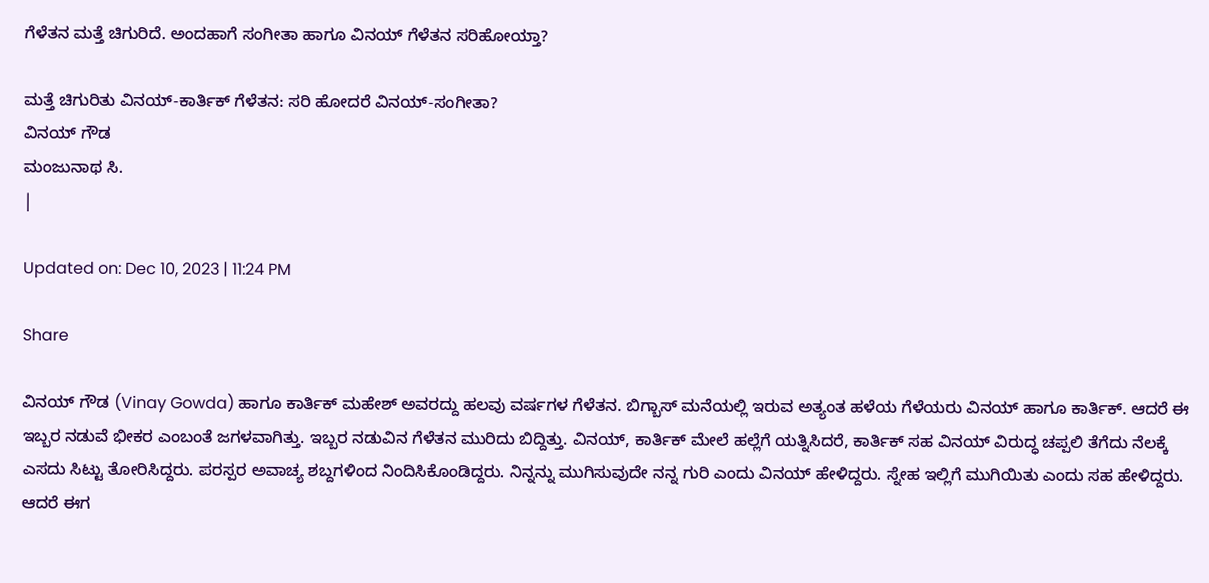ಗೆಳೆತನ ಮತ್ತೆ ಚಿಗುರಿದೆ. ಅಂದಹಾಗೆ ಸಂಗೀತಾ ಹಾಗೂ ವಿನಯ್ ಗೆಳೆತನ ಸರಿಹೋಯ್ತಾ?

ಮತ್ತೆ ಚಿಗುರಿತು ವಿನಯ್-ಕಾರ್ತಿಕ್ ಗೆಳೆತನ: ಸರಿ ಹೋದರೆ ವಿನಯ್-ಸಂಗೀತಾ?
ವಿನಯ್ ಗೌಡ
ಮಂಜುನಾಥ ಸಿ.
|

Updated on: Dec 10, 2023 | 11:24 PM

Share

ವಿನಯ್ ಗೌಡ (Vinay Gowda) ಹಾಗೂ ಕಾರ್ತಿಕ್ ಮಹೇಶ್ ಅವರದ್ದು ಹಲವು ವರ್ಷಗಳ ಗೆಳೆತನ. ಬಿಗ್ಬಾಸ್ ಮನೆಯಲ್ಲಿ ಇರುವ ಅತ್ಯಂತ ಹಳೆಯ ಗೆಳೆಯರು ವಿನಯ್ ಹಾಗೂ ಕಾರ್ತಿಕ್. ಆದರೆ ಈ ಇಬ್ಬರ ನಡುವೆ ಭೀಕರ ಎಂಬಂತೆ ಜಗಳವಾಗಿತ್ತು. ಇಬ್ಬರ ನಡುವಿನ ಗೆಳೆತನ ಮುರಿದು ಬಿದ್ದಿತ್ತು. ವಿನಯ್, ಕಾರ್ತಿಕ್ ಮೇಲೆ ಹಲ್ಲೆಗೆ ಯತ್ನಿಸಿದರೆ, ಕಾರ್ತಿಕ್ ಸಹ ವಿನಯ್ ವಿರುದ್ಧ ಚಪ್ಪಲಿ ತೆಗೆದು ನೆಲಕ್ಕೆ ಎಸದು ಸಿಟ್ಟು ತೋರಿಸಿದ್ದರು. ಪರಸ್ಪರ ಅವಾಚ್ಯ ಶಬ್ದಗಳಿಂದ ನಿಂದಿಸಿಕೊಂಡಿದ್ದರು. ನಿನ್ನನ್ನು ಮುಗಿಸುವುದೇ ನನ್ನ ಗುರಿ ಎಂದು ವಿನಯ್ ಹೇಳಿದ್ದರು. ಸ್ನೇಹ ಇಲ್ಲಿಗೆ ಮುಗಿಯಿತು ಎಂದು ಸಹ ಹೇಳಿದ್ದರು. ಆದರೆ ಈಗ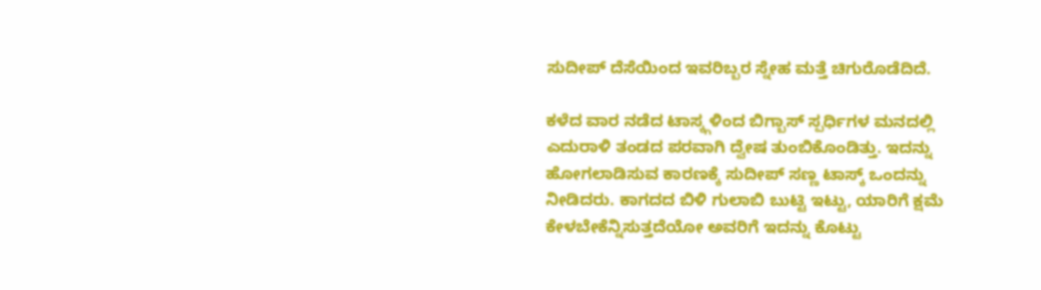ಸುದೀಪ್ ದೆಸೆಯಿಂದ ಇವರಿಬ್ಬರ ಸ್ನೇಹ ಮತ್ತೆ ಚಿಗುರೊಡೆದಿದೆ.

ಕಳೆದ ವಾರ ನಡೆದ ಟಾಸ್ಕ್ಗಳಿಂದ ಬಿಗ್ಬಾಸ್ ಸ್ಪರ್ಧಿಗಳ ಮನದಲ್ಲಿ ಎದುರಾಳಿ ತಂಡದ ಪರವಾಗಿ ದ್ವೇಷ ತುಂಬಿಕೊಂಡಿತ್ತು. ಇದನ್ನು ಹೋಗಲಾಡಿಸುವ ಕಾರಣಕ್ಕೆ ಸುದೀಪ್ ಸಣ್ಣ ಟಾಸ್ಕ್ ಒಂದನ್ನು ನೀಡಿದರು. ಕಾಗದದ ಬಿಳಿ ಗುಲಾಬಿ ಬುಟ್ಟಿ ಇಟ್ಟು, ಯಾರಿಗೆ ಕ್ಷಮೆ ಕೇಳಬೇಕೆನ್ನಿಸುತ್ತದೆಯೋ ಅವರಿಗೆ ಇದನ್ನು ಕೊಟ್ಟು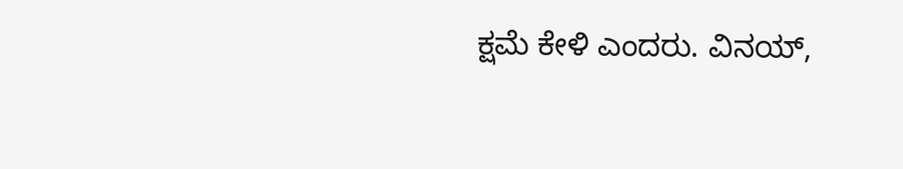ಕ್ಷಮೆ ಕೇಳಿ ಎಂದರು. ವಿನಯ್,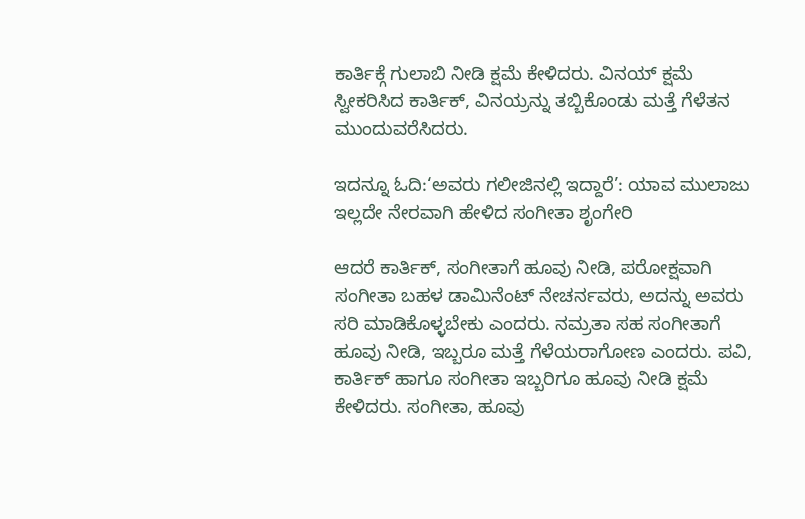ಕಾರ್ತಿಕ್ಗೆ ಗುಲಾಬಿ ನೀಡಿ ಕ್ಷಮೆ ಕೇಳಿದರು. ವಿನಯ್ ಕ್ಷಮೆ ಸ್ವೀಕರಿಸಿದ ಕಾರ್ತಿಕ್, ವಿನಯ್ರನ್ನು ತಬ್ಬಿಕೊಂಡು ಮತ್ತೆ ಗೆಳೆತನ ಮುಂದುವರೆಸಿದರು.

ಇದನ್ನೂ ಓದಿ:‘ಅವರು ಗಲೀಜಿನಲ್ಲಿ ಇದ್ದಾರೆ’: ಯಾವ ಮುಲಾಜು ಇಲ್ಲದೇ ನೇರವಾಗಿ ಹೇಳಿದ ಸಂಗೀತಾ ಶೃಂಗೇರಿ

ಆದರೆ ಕಾರ್ತಿಕ್, ಸಂಗೀತಾಗೆ ಹೂವು ನೀಡಿ, ಪರೋಕ್ಷವಾಗಿ ಸಂಗೀತಾ ಬಹಳ ಡಾಮಿನೆಂಟ್ ನೇಚರ್ನವರು, ಅದನ್ನು ಅವರು ಸರಿ ಮಾಡಿಕೊಳ್ಳಬೇಕು ಎಂದರು. ನಮ್ರತಾ ಸಹ ಸಂಗೀತಾಗೆ ಹೂವು ನೀಡಿ, ಇಬ್ಬರೂ ಮತ್ತೆ ಗೆಳೆಯರಾಗೋಣ ಎಂದರು. ಪವಿ, ಕಾರ್ತಿಕ್ ಹಾಗೂ ಸಂಗೀತಾ ಇಬ್ಬರಿಗೂ ಹೂವು ನೀಡಿ ಕ್ಷಮೆ ಕೇಳಿದರು. ಸಂಗೀತಾ, ಹೂವು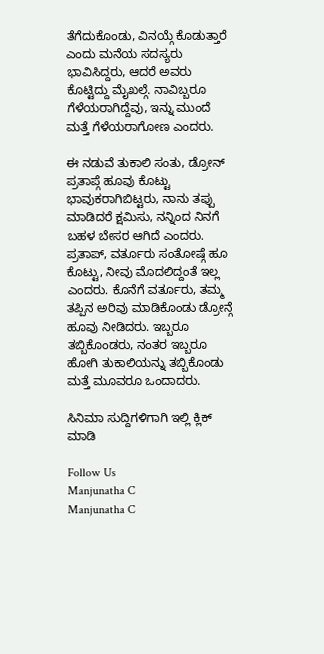ತೆಗೆದುಕೊಂಡು, ವಿನಯ್ಗೆ ಕೊಡುತ್ತಾರೆ ಎಂದು ಮನೆಯ ಸದಸ್ಯರು ಭಾವಿಸಿದ್ದರು, ಆದರೆ ಅವರು ಕೊಟ್ಟಿದ್ದು ಮೈಖಲ್ಗೆ. ನಾವಿಬ್ಬರೂ ಗೆಳೆಯರಾಗಿದ್ದೆವು, ಇನ್ನು ಮುಂದೆ ಮತ್ತೆ ಗೆಳೆಯರಾಗೋಣ ಎಂದರು.

ಈ ನಡುವೆ ತುಕಾಲಿ ಸಂತು, ಡ್ರೋನ್ ಪ್ರತಾಪ್ಗೆ ಹೂವು ಕೊಟ್ಟು ಭಾವುಕರಾಗಿಬಿಟ್ಟರು, ನಾನು ತಪ್ಪು ಮಾಡಿದರೆ ಕ್ಷಮಿಸು, ನನ್ನಿಂದ ನಿನಗೆ ಬಹಳ ಬೇಸರ ಆಗಿದೆ ಎಂದರು. ಪ್ರತಾಪ್, ವರ್ತೂರು ಸಂತೋಷ್ಗೆ ಹೂ ಕೊಟ್ಟು, ನೀವು ಮೊದಲಿದ್ದಂತೆ ಇಲ್ಲ ಎಂದರು. ಕೊನೆಗೆ ವರ್ತೂರು, ತಮ್ಮ ತಪ್ಪಿನ ಅರಿವು ಮಾಡಿಕೊಂಡು ಡ್ರೋನ್ಗೆ ಹೂವು ನೀಡಿದರು. ಇಬ್ಬರೂ ತಬ್ಬಿಕೊಂಡರು, ನಂತರ ಇಬ್ಬರೂ ಹೋಗಿ ತುಕಾಲಿಯನ್ನು ತಬ್ಬಿಕೊಂಡು ಮತ್ತೆ ಮೂವರೂ ಒಂದಾದರು.

ಸಿನಿಮಾ ಸುದ್ದಿಗಳಿಗಾಗಿ ಇಲ್ಲಿ ಕ್ಲಿಕ್ ಮಾಡಿ

Follow Us
Manjunatha C
Manjunatha C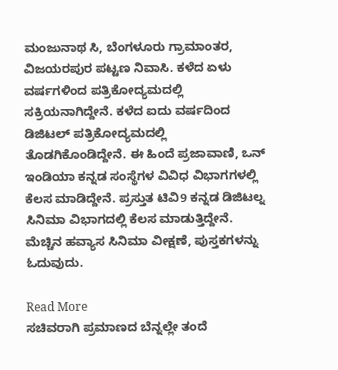ಮಂಜುನಾಥ ಸಿ, ಬೆಂಗಳೂರು ಗ್ರಾಮಾಂತರ, ವಿಜಯರಪುರ ಪಟ್ಟಣ ನಿವಾಸಿ. ಕಳೆದ ಏಳು ವರ್ಷಗಳಿಂದ ಪತ್ರಿಕೋದ್ಯಮದಲ್ಲಿ ಸಕ್ರಿಯನಾಗಿದ್ದೇನೆ. ಕಳೆದ ಐದು ವರ್ಷದಿಂದ ಡಿಜಿಟಲ್ ಪತ್ರಿಕೋದ್ಯಮದಲ್ಲಿ ತೊಡಗಿಕೊಂಡಿದ್ದೇನೆ. ಈ ಹಿಂದೆ ಪ್ರಜಾವಾಣಿ, ಒನ್ ಇಂಡಿಯಾ ಕನ್ನಡ ಸಂಸ್ಥೆಗಳ ವಿವಿಧ ವಿಭಾಗಗಳಲ್ಲಿ ಕೆಲಸ ಮಾಡಿದ್ದೇನೆ. ಪ್ರಸ್ತುತ ಟಿವಿ9 ಕನ್ನಡ ಡಿಜಿಟಲ್ನ ಸಿನಿಮಾ ವಿಭಾಗದಲ್ಲಿ ಕೆಲಸ ಮಾಡುತ್ತಿದ್ದೇನೆ. ಮೆಚ್ಚಿನ ಹವ್ಯಾಸ ಸಿನಿಮಾ ವೀಕ್ಷಣೆ, ಪುಸ್ತಕಗಳನ್ನು ಓದುವುದು.

Read More
ಸಚಿವರಾಗಿ ಪ್ರಮಾಣದ ಬೆನ್ನಲ್ಲೇ ತಂದೆ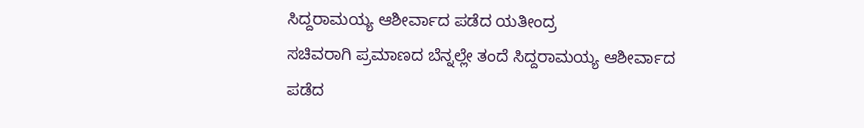ಸಿದ್ದರಾಮಯ್ಯ ಆಶೀರ್ವಾದ ಪಡೆದ ಯತೀಂದ್ರ
ಸಚಿವರಾಗಿ ಪ್ರಮಾಣದ ಬೆನ್ನಲ್ಲೇ ತಂದೆ ಸಿದ್ದರಾಮಯ್ಯ ಆಶೀರ್ವಾದ ಪಡೆದ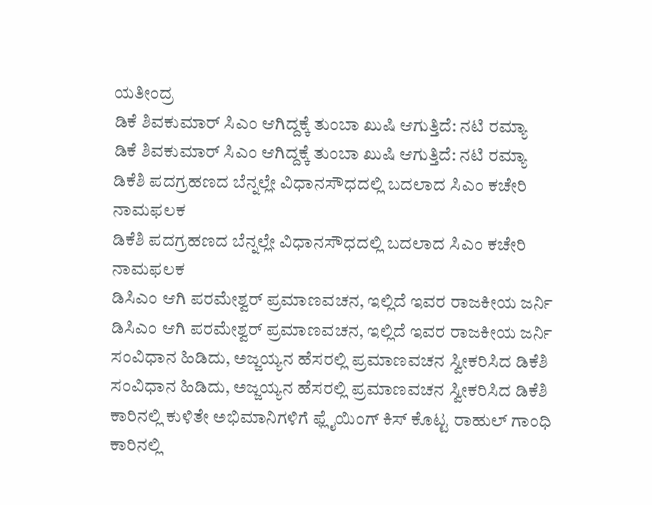ಯತೀಂದ್ರ
ಡಿಕೆ ಶಿವಕುಮಾರ್ ಸಿಎಂ ಆಗಿದ್ದಕ್ಕೆ ತುಂಬಾ ಖುಷಿ ಆಗುತ್ತಿದೆ: ನಟಿ ರಮ್ಯಾ
ಡಿಕೆ ಶಿವಕುಮಾರ್ ಸಿಎಂ ಆಗಿದ್ದಕ್ಕೆ ತುಂಬಾ ಖುಷಿ ಆಗುತ್ತಿದೆ: ನಟಿ ರಮ್ಯಾ
ಡಿಕೆಶಿ ಪದಗ್ರಹಣದ ಬೆನ್ನಲ್ಲೇ ವಿಧಾನಸೌಧದಲ್ಲಿ ಬದಲಾದ ಸಿಎಂ ಕಚೇರಿ ನಾಮಫಲಕ
ಡಿಕೆಶಿ ಪದಗ್ರಹಣದ ಬೆನ್ನಲ್ಲೇ ವಿಧಾನಸೌಧದಲ್ಲಿ ಬದಲಾದ ಸಿಎಂ ಕಚೇರಿ ನಾಮಫಲಕ
ಡಿಸಿಎಂ ಆಗಿ ಪರಮೇಶ್ವರ್ ಪ್ರಮಾಣವಚನ, ಇಲ್ಲಿದೆ ಇವರ ರಾಜಕೀಯ ಜರ್ನಿ
ಡಿಸಿಎಂ ಆಗಿ ಪರಮೇಶ್ವರ್ ಪ್ರಮಾಣವಚನ, ಇಲ್ಲಿದೆ ಇವರ ರಾಜಕೀಯ ಜರ್ನಿ
ಸಂವಿಧಾನ ಹಿಡಿದು, ಅಜ್ಜಯ್ಯನ ಹೆಸರಲ್ಲಿ ಪ್ರಮಾಣವಚನ ಸ್ವೀಕರಿಸಿದ ಡಿಕೆಶಿ
ಸಂವಿಧಾನ ಹಿಡಿದು, ಅಜ್ಜಯ್ಯನ ಹೆಸರಲ್ಲಿ ಪ್ರಮಾಣವಚನ ಸ್ವೀಕರಿಸಿದ ಡಿಕೆಶಿ
ಕಾರಿನಲ್ಲಿ ಕುಳಿತೇ ಅಭಿಮಾನಿಗಳಿಗೆ ಫ್ಲೈಯಿಂಗ್ ಕಿಸ್ ಕೊಟ್ಟ ರಾಹುಲ್ ಗಾಂಧಿ
ಕಾರಿನಲ್ಲಿ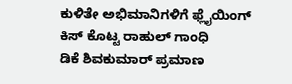ಕುಳಿತೇ ಅಭಿಮಾನಿಗಳಿಗೆ ಫ್ಲೈಯಿಂಗ್ ಕಿಸ್ ಕೊಟ್ಟ ರಾಹುಲ್ ಗಾಂಧಿ
ಡಿಕೆ ಶಿವಕುಮಾರ್ ಪ್ರಮಾಣ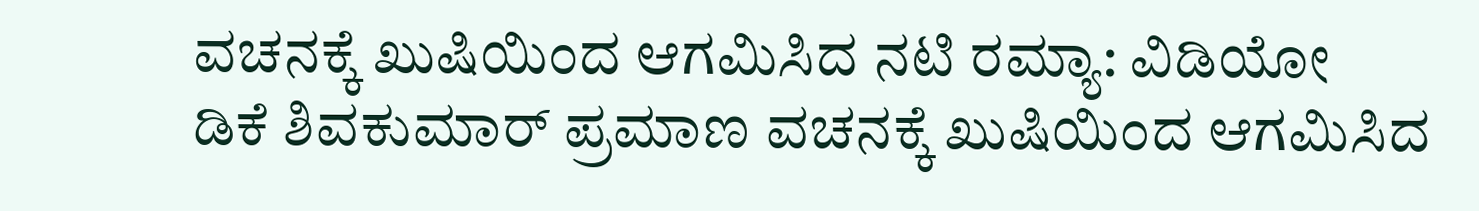ವಚನಕ್ಕೆ ಖುಷಿಯಿಂದ ಆಗಮಿಸಿದ ನಟಿ ರಮ್ಯಾ: ವಿಡಿಯೋ
ಡಿಕೆ ಶಿವಕುಮಾರ್ ಪ್ರಮಾಣ ವಚನಕ್ಕೆ ಖುಷಿಯಿಂದ ಆಗಮಿಸಿದ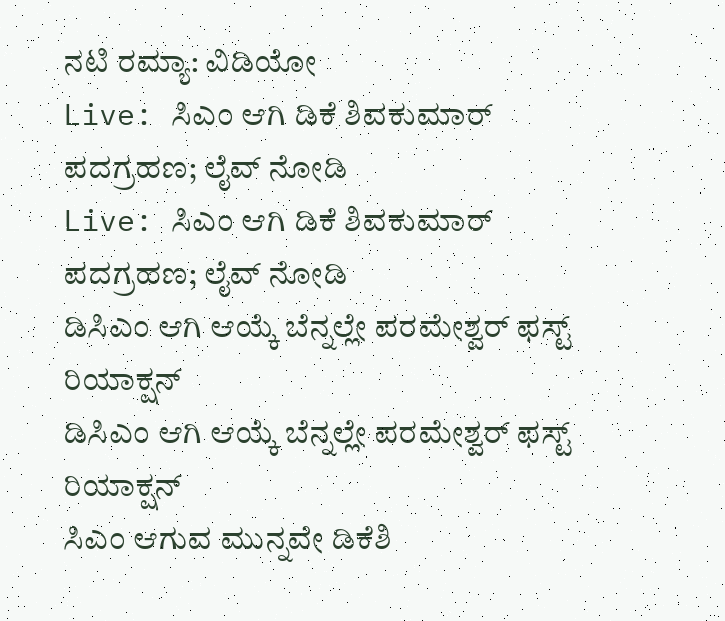ನಟಿ ರಮ್ಯಾ: ವಿಡಿಯೋ
Live: ಸಿಎಂ ಆಗಿ ಡಿಕೆ ಶಿವಕುಮಾರ್ ಪದಗ್ರಹಣ; ಲೈವ್ ನೋಡಿ
Live: ಸಿಎಂ ಆಗಿ ಡಿಕೆ ಶಿವಕುಮಾರ್ ಪದಗ್ರಹಣ; ಲೈವ್ ನೋಡಿ
ಡಿಸಿಎಂ ಆಗಿ ಆಯ್ಕೆ ಬೆನ್ನಲ್ಲೇ ಪರಮೇಶ್ವರ್ ಫಸ್ಟ್ ರಿಯಾಕ್ಷನ್
ಡಿಸಿಎಂ ಆಗಿ ಆಯ್ಕೆ ಬೆನ್ನಲ್ಲೇ ಪರಮೇಶ್ವರ್ ಫಸ್ಟ್ ರಿಯಾಕ್ಷನ್
ಸಿಎಂ ಆಗುವ ಮುನ್ನವೇ ಡಿಕೆಶಿ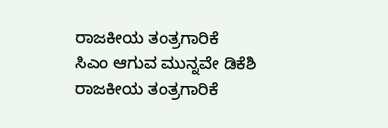ರಾಜಕೀಯ ತಂತ್ರಗಾರಿಕೆ
ಸಿಎಂ ಆಗುವ ಮುನ್ನವೇ ಡಿಕೆಶಿ ರಾಜಕೀಯ ತಂತ್ರಗಾರಿಕೆ